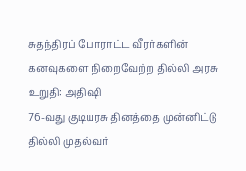சுதந்திரப் போராட்ட வீரர்களின் கனவுகளை நிறைவேற்ற தில்லி அரசு உறுதி: அதிஷி
76-வது குடியரசு தினத்தை முன்னிட்டு தில்லி முதல்வர்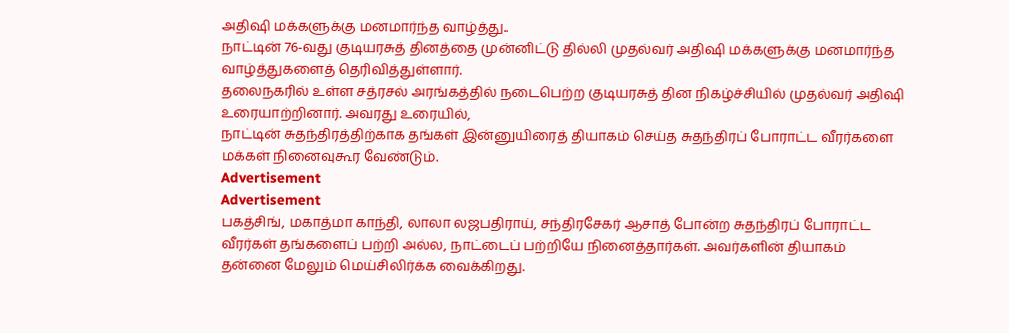அதிஷி மக்களுக்கு மனமார்ந்த வாழ்த்து..
நாட்டின் 76-வது குடியரசுத் தினத்தை முன்னிட்டு தில்லி முதல்வர் அதிஷி மக்களுக்கு மனமார்ந்த வாழ்த்துகளைத் தெரிவித்துள்ளார்.
தலைநகரில் உள்ள சத்ரசல் அரங்கத்தில் நடைபெற்ற குடியரசுத் தின நிகழ்ச்சியில் முதல்வர் அதிஷி உரையாற்றினார். அவரது உரையில்,
நாட்டின் சுதந்திரத்திற்காக தங்கள் இன்னுயிரைத் தியாகம் செய்த சுதந்திரப் போராட்ட வீரர்களை மக்கள் நினைவுகூர வேண்டும்.
Advertisement
Advertisement
பகத்சிங், மகாத்மா காந்தி, லாலா லஜபதிராய், சந்திரசேகர் ஆசாத் போன்ற சுதந்திரப் போராட்ட வீரர்கள் தங்களைப் பற்றி அல்ல, நாட்டைப் பற்றியே நினைத்தார்கள். அவர்களின் தியாகம் தன்னை மேலும் மெய்சிலிர்க்க வைக்கிறது.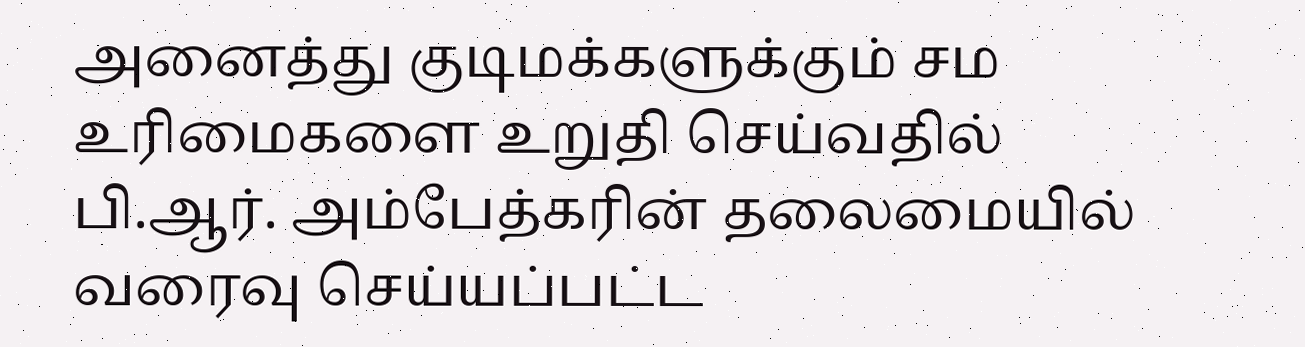அனைத்து குடிமக்களுக்கும் சம உரிமைகளை உறுதி செய்வதில் பி.ஆர். அம்பேத்கரின் தலைமையில் வரைவு செய்யப்பட்ட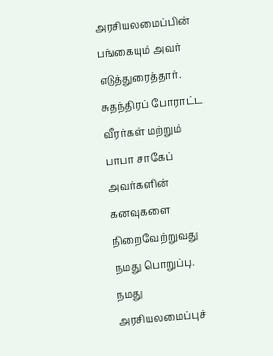அரசியலமைப்பின் பங்கையும் அவர் எடுத்துரைத்தார்.
சுதந்திரப் போராட்ட வீரர்கள் மற்றும் பாபா சாகேப் அவர்களின் கனவுகளை நிறைவேற்றுவது நமது பொறுப்பு. நமது அரசியலமைப்புச்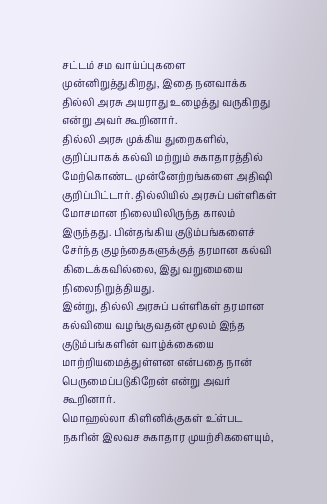சட்டம் சம வாய்ப்புகளை முன்னிறுத்துகிறது, இதை நனவாக்க தில்லி அரசு அயராது உழைத்து வருகிறது என்று அவர் கூறினார்.
தில்லி அரசு முக்கிய துறைகளில், குறிப்பாகக் கல்வி மற்றும் சுகாதாரத்தில் மேற்கொண்ட முன்னேற்றங்களை அதிஷி குறிப்பிட்டார். தில்லியில் அரசுப் பள்ளிகள் மோசமான நிலையிலிருந்த காலம் இருந்தது. பின்தங்கிய குடும்பங்களைச் சேர்ந்த குழந்தைகளுக்குத் தரமான கல்வி கிடைக்கவில்லை, இது வறுமையை நிலைநிறுத்தியது.
இன்று, தில்லி அரசுப் பள்ளிகள் தரமான கல்வியை வழங்குவதன் மூலம் இந்த குடும்பங்களின் வாழ்க்கையை மாற்றியமைத்துள்ளன என்பதை நான் பெருமைப்படுகிறேன் என்று அவர் கூறினார்.
மொஹல்லா கிளினிக்குகள் உ்ள்பட நகரின் இலவச சுகாதார முயற்சிகளையும்,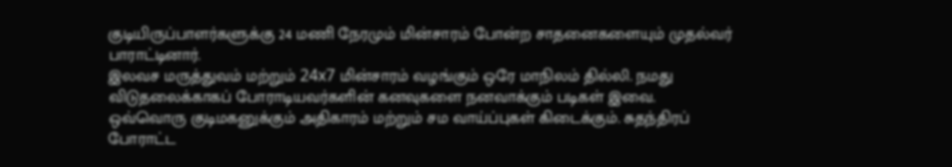குடியிருப்பாளர்களுக்கு 24 மணி நேரமும் மின்சாரம் போன்ற சாதனைகளையும் முதல்வர் பாராட்டினார்.
இலவச மருத்துவம் மற்றும் 24x7 மின்சாரம் வழங்கும் ஒரே மாநிலம் தில்லி. நமது விடுதலைக்காகப் போராடியவர்களின் கனவுகளை நனவாக்கும் படிகள் இவை.
ஒவ்வொரு குடிமகனுக்கும் அதிகாரம் மற்றும் சம வாய்ப்புகள் கிடைக்கும். சுதந்திரப் போராட்ட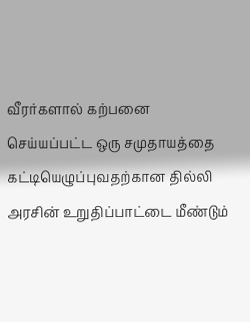வீரர்களால் கற்பனை செய்யப்பட்ட ஒரு சமுதாயத்தை கட்டியெழுப்புவதற்கான தில்லி அரசின் உறுதிப்பாட்டை மீண்டும்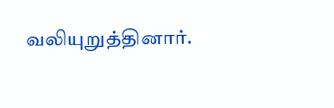வலியுறுத்தினார்.